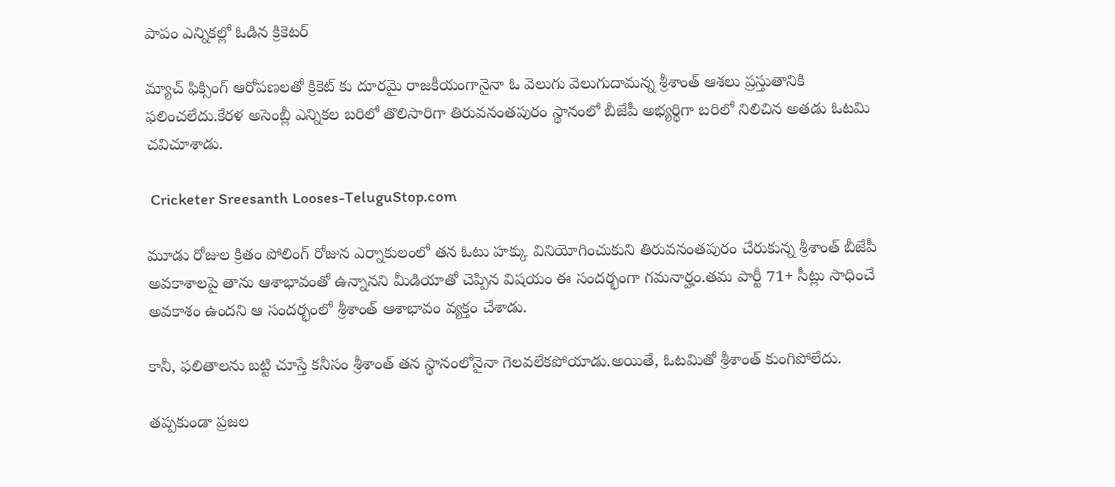పాపం ఎన్నికల్లో ఓడిన క్రికెటర్

మ్యాచ్ ఫిక్సింగ్ ఆరోపణలతో క్రికెట్ కు దూరమై రాజకీయంగానైనా ఓ వెలుగు వెలుగుదామన్న శ్రీశాంత్ ఆశలు ప్రస్తుతానికి ఫలించలేదు.కేరళ అసెంబ్లీ ఎన్నికల బరిలో తొలిసారిగా తిరువనంతపురం స్థానంలో బీజేపీ అభ్యర్థిగా బరిలో నిలిచిన అతడు ఓటమి చవిచూశాడు.

 Cricketer Sreesanth Looses-TeluguStop.com

మూడు రోజుల క్రితం పోలింగ్ రోజున ఎర్నాకులంలో తన ఓటు హక్కు వినియోగించుకుని తిరువనంతపురం చేరుకున్న శ్రీశాంత్ బీజేపీ అవకాశాలపై తాను ఆశాభావంతో ఉన్నానని మీడియాతో చెప్పిన విషయం ఈ సందర్భంగా గమనార్హం.తమ పార్టీ 71+ సీట్లు సాధించే అవకాశం ఉందని ఆ సందర్భంలో శ్రీశాంత్ ఆశాభావం వ్యక్తం చేశాడు.

కానీ, ఫలితాలను బట్టి చూస్తే కనీసం శ్రీశాంత్ తన స్థానంలోనైనా గెలవలేకపోయాడు.అయితే, ఓటమితో శ్రీశాంత్ కుంగిపోలేదు.

తప్పకుండా ప్రజల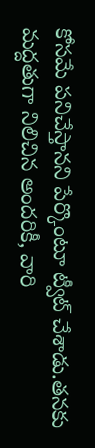కోసమే పనిచేస్తానని పేర్కొంటూ ట్వీట్ చేశాడు.తనకు మద్దతుగా నిలిచిన అందరికీ, వారి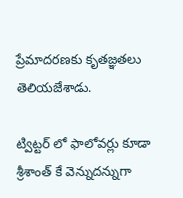ప్రేమాదరణకు కృతజ్ఞతలు తెలియజేశాడు.

ట్విట్టర్ లో ఫాలోవర్లు కూడా శ్రీశాంత్ కే వెన్నుదన్నుగా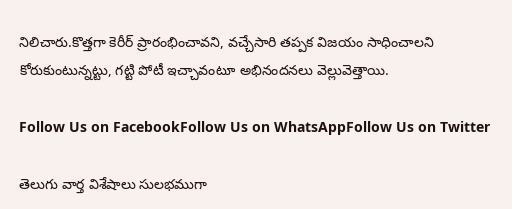నిలిచారు.కొత్తగా కెరీర్ ప్రారంభించావని, వచ్చేసారి తప్పక విజయం సాధించాలని కోరుకుంటున్నట్టు, గట్టి పోటీ ఇచ్చావంటూ అభినందనలు వెల్లువెత్తాయి.

Follow Us on FacebookFollow Us on WhatsAppFollow Us on Twitter

తెలుగు వార్త విశేషాలు సులభముగా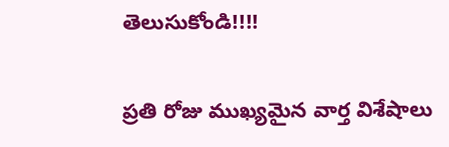తెలుసుకోండి!!!!

ప్రతి రోజు ముఖ్యమైన వార్త విశేషాలు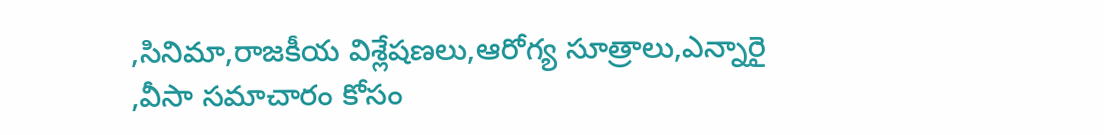,సినిమా,రాజకీయ విశ్లేషణలు,ఆరోగ్య సూత్రాలు,ఎన్నారై ,వీసా సమాచారం కోసం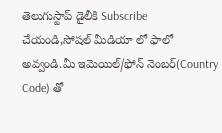తెలుగుస్టాప్ డైలీకి Subscribe చేయండి,సోషల్ మీడియా లో ఫాలో అవ్వండి.మీ ఇమెయిల్/ఫోన్ నెంబర్(Country Code) తో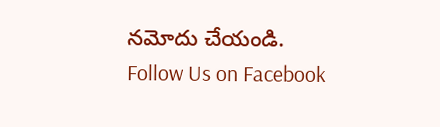నమోదు చేయండి.
Follow Us on Facebook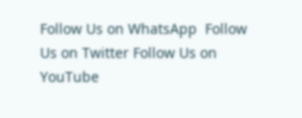Follow Us on WhatsApp  Follow Us on Twitter Follow Us on YouTube